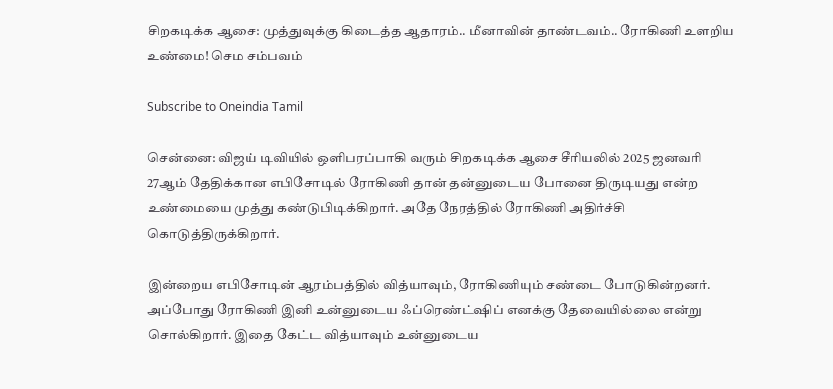சிறகடிக்க ஆசை: முத்துவுக்கு கிடைத்த ஆதாரம்.. மீனாவின் தாண்டவம்.. ரோகிணி உளறிய உண்மை! செம சம்பவம்

Subscribe to Oneindia Tamil

சென்னை: விஜய் டிவியில் ஒளிபரப்பாகி வரும் சிறகடிக்க ஆசை சீரியலில் 2025 ஜனவரி 27ஆம் தேதிக்கான எபிசோடில் ரோகிணி தான் தன்னுடைய போனை திருடியது என்ற உண்மையை முத்து கண்டுபிடிக்கிறார். அதே நேரத்தில் ரோகிணி அதிர்ச்சி கொடுத்திருக்கிறார்.

இன்றைய எபிசோடின் ஆரம்பத்தில் வித்யாவும், ரோகிணியும் சண்டை போடுகின்றனர். அப்போது ரோகிணி இனி உன்னுடைய ஃப்ரெண்ட்ஷிப் எனக்கு தேவையில்லை என்று சொல்கிறார். இதை கேட்ட வித்யாவும் உன்னுடைய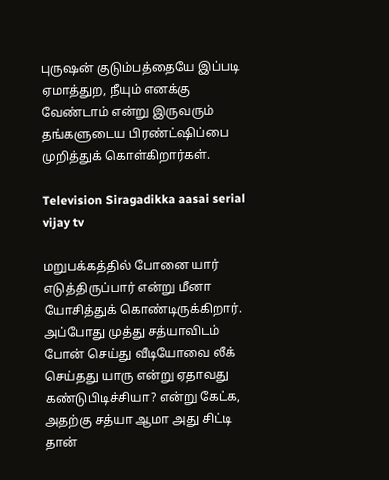புருஷன் குடும்பத்தையே இப்படி ஏமாத்துற, நீயும் எனக்கு வேண்டாம் என்று இருவரும் தங்களுடைய பிரண்ட்ஷிப்பை முறித்துக் கொள்கிறார்கள்.

Television Siragadikka aasai serial vijay tv

மறுபக்கத்தில் போனை யார் எடுத்திருப்பார் என்று மீனா யோசித்துக் கொண்டிருக்கிறார். அப்போது முத்து சத்யாவிடம் போன் செய்து வீடியோவை லீக் செய்தது யாரு என்று ஏதாவது கண்டுபிடிச்சியா? என்று கேட்க, அதற்கு சத்யா ஆமா அது சிட்டி தான்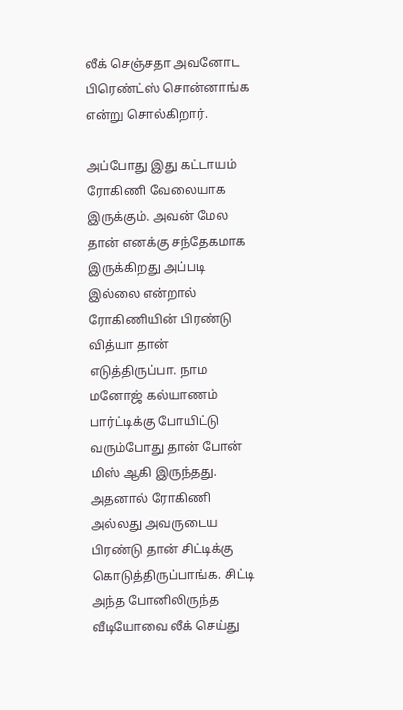லீக் செஞ்சதா அவனோட பிரெண்ட்ஸ் சொன்னாங்க என்று சொல்கிறார்.

அப்போது இது கட்டாயம் ரோகிணி வேலையாக இருக்கும். அவன் மேல தான் எனக்கு சந்தேகமாக இருக்கிறது அப்படி இல்லை என்றால் ரோகிணியின் பிரண்டு வித்யா தான் எடுத்திருப்பா‌. நாம மனோஜ் கல்யாணம் பார்ட்டிக்கு போயிட்டு வரும்போது தான் போன் மிஸ் ஆகி இருந்தது. அதனால் ரோகிணி அல்லது அவருடைய பிரண்டு தான் சிட்டிக்கு கொடுத்திருப்பாங்க. சிட்டி அந்த போனிலிருந்த வீடியோவை லீக் செய்து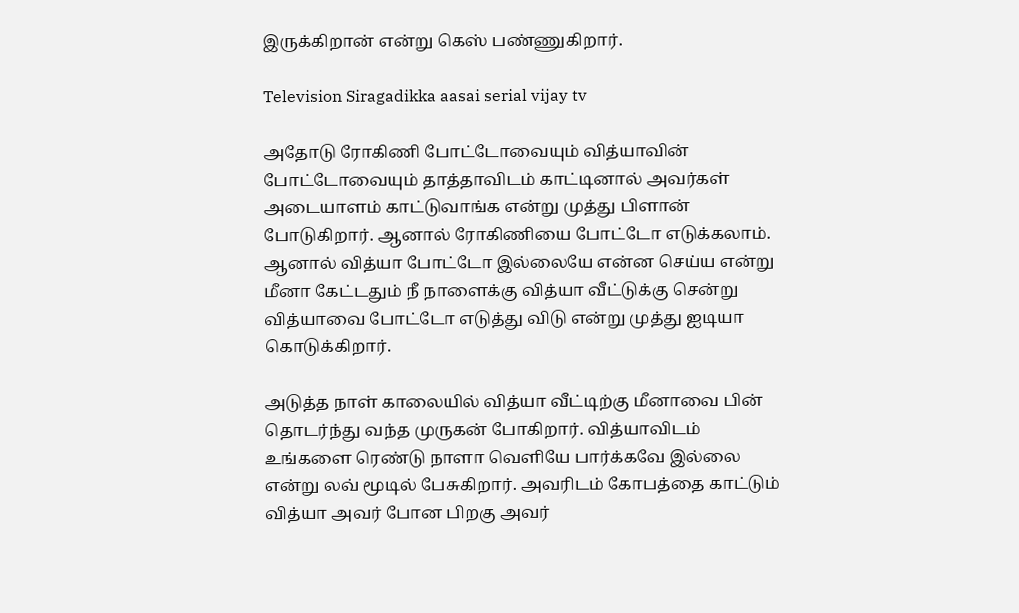இருக்கிறான் என்று கெஸ் பண்ணுகிறார்.

Television Siragadikka aasai serial vijay tv

அதோடு ரோகிணி போட்டோவையும் வித்யாவின் போட்டோவையும் தாத்தாவிடம் காட்டினால் அவர்கள் அடையாளம் காட்டுவாங்க என்று முத்து பிளான் போடுகிறார். ஆனால் ரோகிணியை போட்டோ எடுக்கலாம்‌. ஆனால் வித்யா போட்டோ இல்லையே என்ன செய்ய என்று மீனா கேட்டதும் நீ நாளைக்கு வித்யா வீட்டுக்கு சென்று வித்யாவை போட்டோ எடுத்து விடு என்று முத்து ஐடியா கொடுக்கிறார்.

அடுத்த நாள் காலையில் வித்யா வீட்டிற்கு மீனாவை பின் தொடர்ந்து வந்த முருகன் போகிறார். வித்யாவிடம் உங்களை ரெண்டு நாளா வெளியே பார்க்கவே இல்லை என்று லவ் மூடில் பேசுகிறார். அவரிடம் கோபத்தை காட்டும் வித்யா அவர் போன பிறகு அவர்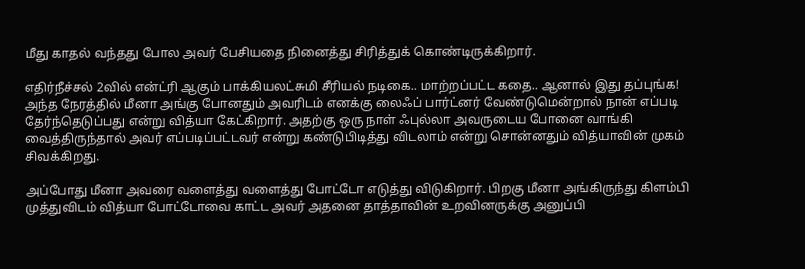மீது காதல் வந்தது போல அவர் பேசியதை நினைத்து சிரித்துக் கொண்டிருக்கிறார்.

எதிர்நீச்சல் 2வில் என்ட்ரி ஆகும் பாக்கியலட்சுமி சீரியல் நடிகை.. மாற்றப்பட்ட கதை.. ஆனால் இது தப்புங்க!
அந்த நேரத்தில் மீனா அங்கு போனதும் அவரிடம் எனக்கு லைஃப் பார்ட்னர் வேண்டுமென்றால் நான் எப்படி தேர்ந்தெடுப்பது என்று வித்யா கேட்கிறார். அதற்கு ஒரு நாள் ஃபுல்லா அவருடைய போனை வாங்கி வைத்திருந்தால் அவர் எப்படிப்பட்டவர் என்று கண்டுபிடித்து விடலாம் என்று சொன்னதும் வித்யாவின் முகம் சிவக்கிறது.

அப்போது மீனா அவரை வளைத்து வளைத்து போட்டோ எடுத்து விடுகிறார். பிறகு மீனா அங்கிருந்து கிளம்பி முத்துவிடம் வித்யா போட்டோவை காட்ட அவர் அதனை தாத்தாவின் உறவினருக்கு அனுப்பி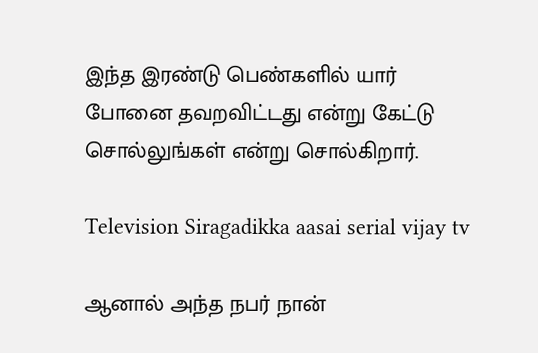இந்த இரண்டு பெண்களில் யார் போனை தவறவிட்டது என்று கேட்டு சொல்லுங்கள் என்று சொல்கிறார்.

Television Siragadikka aasai serial vijay tv

ஆனால் அந்த நபர் நான்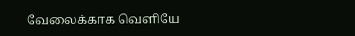வேலைக்காக வெளியே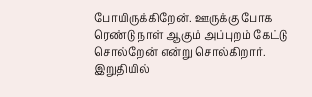போயிருக்கிறேன். ஊருக்கு போக ரெண்டு நாள் ஆகும் அப்புறம் கேட்டு சொல்றேன் என்று சொல்கிறார். இறுதியில்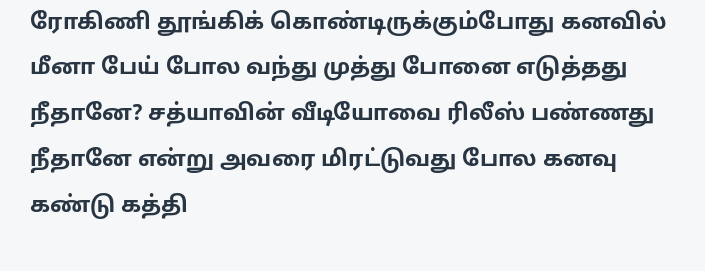ரோகிணி தூங்கிக் கொண்டிருக்கும்போது கனவில் மீனா பேய் போல வந்து முத்து போனை எடுத்தது நீதானே? சத்யாவின் வீடியோவை ரிலீஸ் பண்ணது நீதானே என்று அவரை மிரட்டுவது போல கனவு கண்டு கத்தி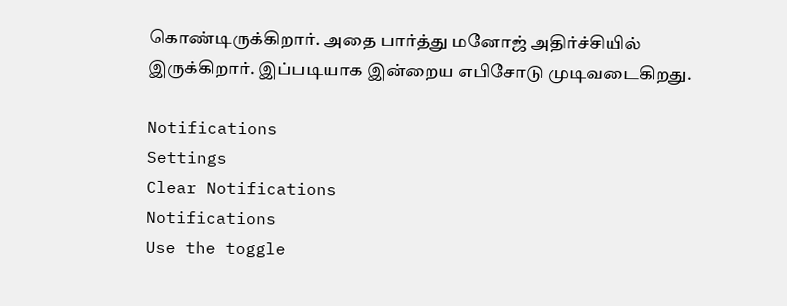கொண்டிருக்கிறார். அதை பார்த்து மனோஜ் அதிர்ச்சியில் இருக்கிறார். இப்படியாக இன்றைய எபிசோடு முடிவடைகிறது.

Notifications
Settings
Clear Notifications
Notifications
Use the toggle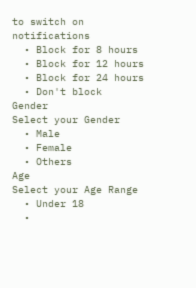to switch on notifications
  • Block for 8 hours
  • Block for 12 hours
  • Block for 24 hours
  • Don't block
Gender
Select your Gender
  • Male
  • Female
  • Others
Age
Select your Age Range
  • Under 18
  •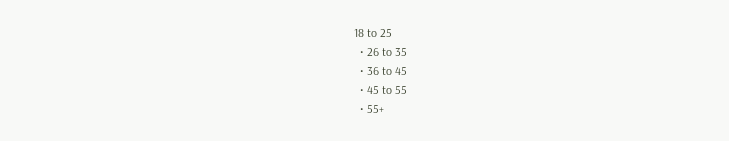18 to 25
  • 26 to 35
  • 36 to 45
  • 45 to 55
  • 55+